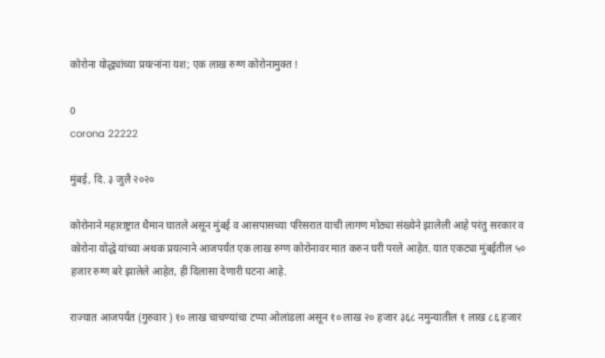कोरोना योद्ध्यांच्या प्रयत्नांना यश; एक लाख रुग्ण कोरोनामुक्त !

0
corona 22222

मुंबई, दि. ३ जुलै २०२०

कोरोनाने महाराष्ट्रात थैमान घातले असून मुंबई व आसपासच्या परिसरात याची लागण मोठ्या संख्येने झालेली आहे परंतु सरकार व कोरोना योद्धे यांच्या अथक प्रयत्नाने आजपर्यंत एक लाख रुग्ण कोरोनावर मात करुन घरी परले आहेत. यात एकट्या मुंबईतील ५० हजार रुग्ण बरे झालेले आहेत, ही दिलासा देणारी घटना आहे.

राज्यात आजपर्यंत (गुरुवार ) १० लाख चाचण्यांचा टप्पा ओलांडला असून १० लाख २० हजार ३६८ नमुन्यातील १ लाख ८६ हजार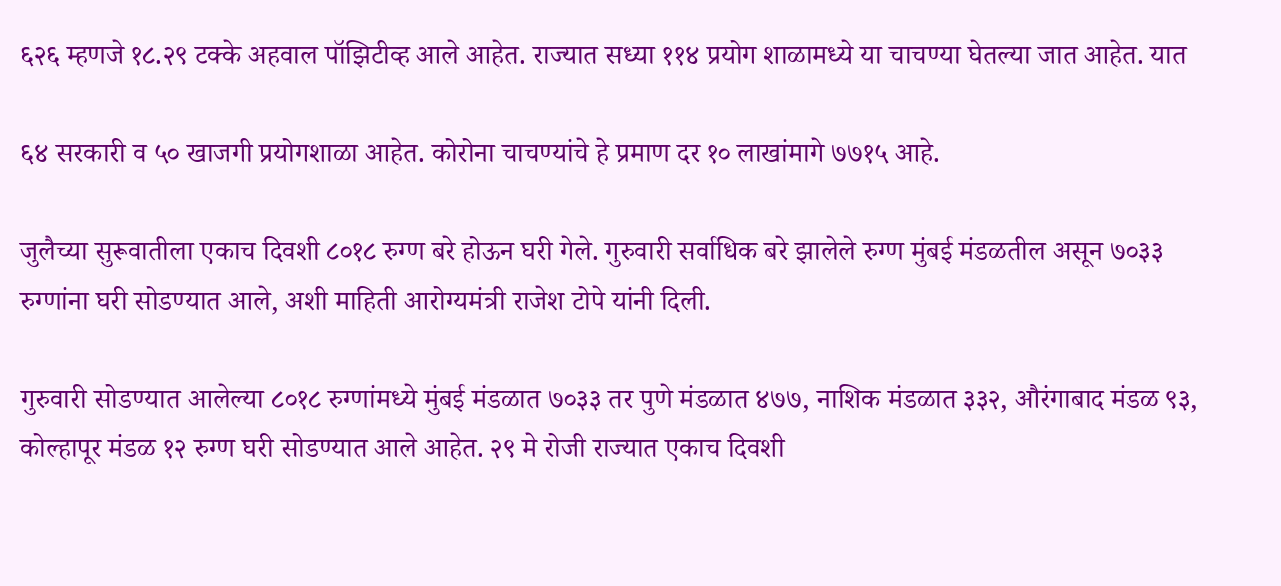६२६ म्हणजे १८.२९ टक्के अहवाल पॉझिटीव्ह आले आहेत. राज्यात सध्या ११४ प्रयोग शाळामध्ये या चाचण्या घेतल्या जात आहेत. यात

६४ सरकारी व ५० खाजगी प्रयोगशाळा आहेत. कोरोना चाचण्यांचे हे प्रमाण दर १० लाखांमागे ७७१५ आहे.

जुलैच्या सुरूवातीला एकाच दिवशी ८०१८ रुग्ण बरे होऊन घरी गेले. गुरुवारी सर्वाधिक बरे झालेले रुग्ण मुंबई मंडळतील असून ७०३३ रुग्णांना घरी सोडण्यात आले, अशी माहिती आरोग्यमंत्री राजेश टोपे यांनी दिली.

गुरुवारी सोडण्यात आलेल्या ८०१८ रुग्णांमध्ये मुंबई मंडळात ७०३३ तर पुणे मंडळात ४७७, नाशिक मंडळात ३३२, औरंगाबाद मंडळ ९३, कोल्हापूर मंडळ १२ रुग्ण घरी सोडण्यात आले आहेत. २९ मे रोजी राज्यात एकाच दिवशी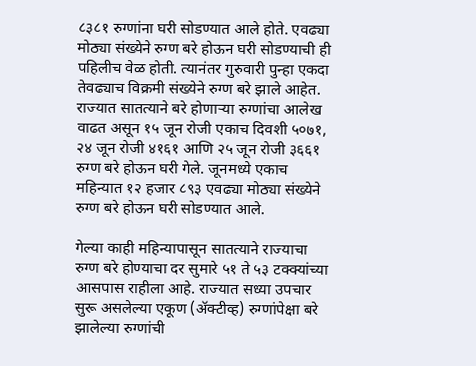८३८१ रुग्णांना घरी सोडण्यात आले होते. एवढ्या मोठ्या संख्येने रुग्ण बरे होऊन घरी सोडण्याची ही पहिलीच वेळ होती. त्यानंतर गुरुवारी पुन्हा एकदा तेवढ्याच विक्रमी संख्येने रुग्ण बरे झाले आहेत. राज्यात सातत्याने बरे होणाऱ्या रुग्णांचा आलेख वाढत असून १५ जून रोजी एकाच दिवशी ५०७१, २४ जून रोजी ४१६१ आणि २५ जून रोजी ३६६१ रुग्ण बरे होऊन घरी गेले. जूनमध्ये एकाच महिन्यात १२ हजार ८९३ एवढ्या मोठ्या संख्येने रुग्ण बरे होऊन घरी सोडण्यात आले.

गेल्या काही महिन्यापासून सातत्याने राज्याचा रुग्ण बरे होण्याचा दर सुमारे ५१ ते ५३ टक्क्यांच्या आसपास राहीला आहे. राज्यात सध्या उपचार सुरू असलेल्या एकूण (ॲक्टीव्ह) रुग्णांपेक्षा बरे झालेल्या रुग्णांची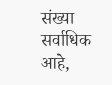संख्या सर्वाधिक आहे,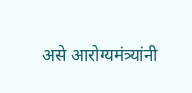असे आरोग्यमंत्र्यांनी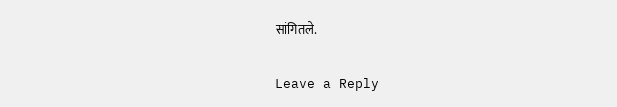सांगितले.

Leave a Reply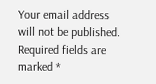Your email address will not be published. Required fields are marked *